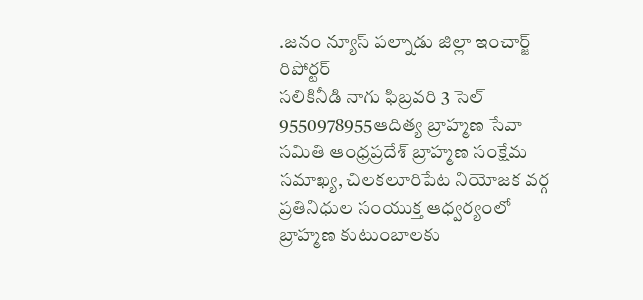.జనం న్యూస్ పల్నాడు జిల్లా ఇంచార్జ్ రిపోర్టర్
సలికినీడి నాగు ఫిబ్రవరి 3 సెల్ 9550978955ఆదిత్య బ్రాహ్మణ సేవా సమితి ఆంధ్రప్రదేశ్ బ్రాహ్మణ సంక్షేమ సమాఖ్య, చిలకలూరిపేట నియోజక వర్గ ప్రతినిధుల సంయుక్త ఆధ్వర్యంలో బ్రాహ్మణ కుటుంబాలకు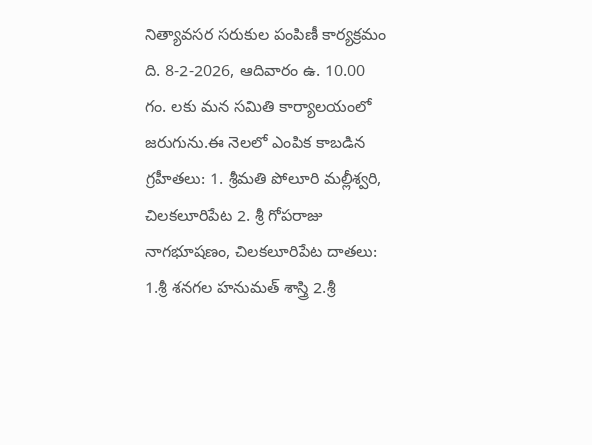నిత్యావసర సరుకుల పంపిణీ కార్యక్రమం ది. 8-2-2026, ఆదివారం ఉ. 10.00 గం. లకు మన సమితి కార్యాలయంలో జరుగును.ఈ నెలలో ఎంపిక కాబడిన గ్రహీతలు: 1. శ్రీమతి పోలూరి మల్లీశ్వరి, చిలకలూరిపేట 2. శ్రీ గోపరాజు నాగభూషణం, చిలకలూరిపేట దాతలు: 1.శ్రీ శనగల హనుమత్ శాస్త్రి 2.శ్రీ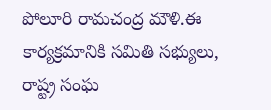పోలూరి రామచంద్ర మౌళి.ఈ కార్యక్రమానికి సమితి సభ్యులు, రాష్ట్ర సంఘ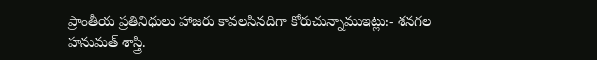ప్రాంతీయ ప్రతినిధులు హాజరు కావలసినదిగా కోరుచున్నాముఇట్లు:- శనగల హనుమత్ శాస్త్రి.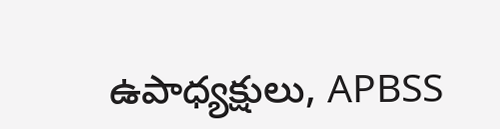ఉపాధ్యక్షులు, APBSS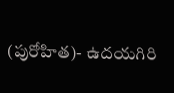(పురోహిత)- ఉదయగిరి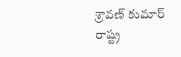శ్రావణ్ కుమార్ రాష్ట్ర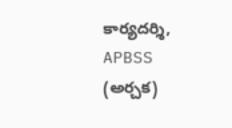కార్యదర్శి, APBSS (అర్చక)